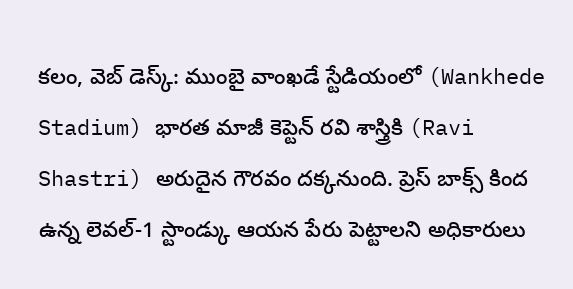కలం, వెబ్ డెస్క్: ముంబై వాంఖడే స్టేడియంలో (Wankhede Stadium) భారత మాజీ కెప్టెన్ రవి శాస్త్రికి (Ravi Shastri) అరుదైన గౌరవం దక్కనుంది. ప్రెస్ బాక్స్ కింద ఉన్న లెవల్-1 స్టాండ్కు ఆయన పేరు పెట్టాలని అధికారులు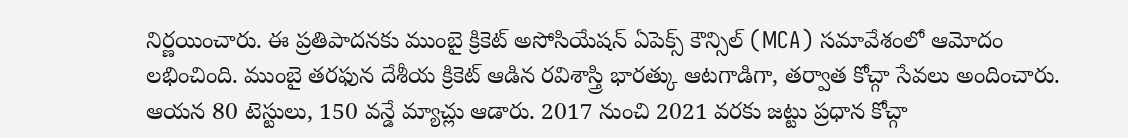నిర్ణయించారు. ఈ ప్రతిపాదనకు ముంబై క్రికెట్ అసోసియేషన్ ఏపెక్స్ కౌన్సిల్ (MCA) సమావేశంలో ఆమోదం లభించింది. ముంబై తరఫున దేశీయ క్రికెట్ ఆడిన రవిశాస్త్రి భారత్కు ఆటగాడిగా, తర్వాత కోచ్గా సేవలు అందించారు. ఆయన 80 టెస్టులు, 150 వన్డే మ్యాచ్లు ఆడారు. 2017 నుంచి 2021 వరకు జట్టు ప్రధాన కోచ్గా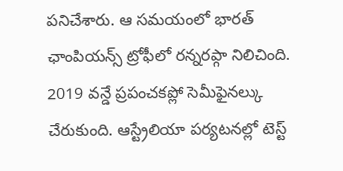పనిచేశారు. ఆ సమయంలో భారత్ ఛాంపియన్స్ ట్రోఫీలో రన్నరప్గా నిలిచింది. 2019 వన్డే ప్రపంచకప్లో సెమీఫైనల్కు చేరుకుంది. ఆస్ట్రేలియా పర్యటనల్లో టెస్ట్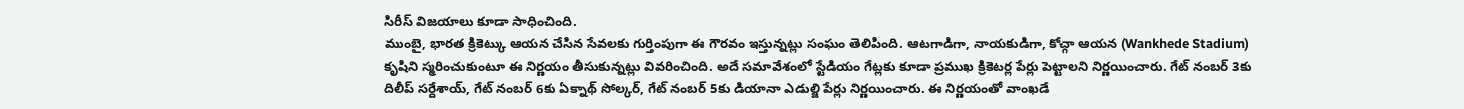సిరీస్ విజయాలు కూడా సాధించింది.
ముంబై, భారత క్రికెట్కు ఆయన చేసిన సేవలకు గుర్తింపుగా ఈ గౌరవం ఇస్తున్నట్లు సంఘం తెలిపింది. ఆటగాడిగా, నాయకుడిగా, కోచ్గా ఆయన (Wankhede Stadium) కృషిని స్మరించుకుంటూ ఈ నిర్ణయం తీసుకున్నట్లు వివరించింది. అదే సమావేశంలో స్టేడియం గేట్లకు కూడా ప్రముఖ క్రికెటర్ల పేర్లు పెట్టాలని నిర్ణయించారు. గేట్ నంబర్ 3కు దిలీప్ సర్దేశాయ్, గేట్ నంబర్ 6కు ఏక్నాథ్ సోల్కర్, గేట్ నంబర్ 5కు డియానా ఎడుల్జి పేర్లు నిర్ణయించారు. ఈ నిర్ణయంతో వాంఖడే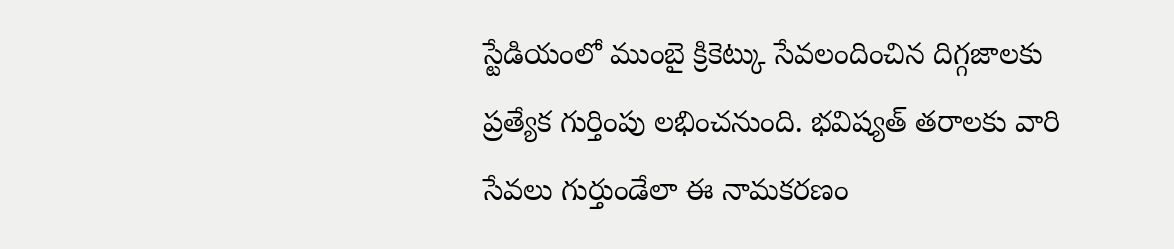స్టేడియంలో ముంబై క్రికెట్కు సేవలందించిన దిగ్గజాలకు ప్రత్యేక గుర్తింపు లభించనుంది. భవిష్యత్ తరాలకు వారి సేవలు గుర్తుండేలా ఈ నామకరణం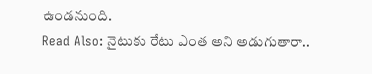ఉండనుంది.
Read Also: నైటుకు రేటు ఎంత అని అడుగుతారా..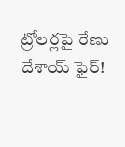ట్రోలర్లపై రేణు దేశాయ్ ఫైర్!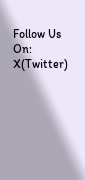Follow Us On: X(Twitter)